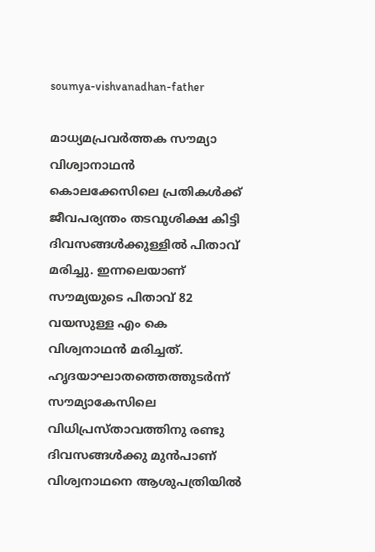soumya-vishvanadhan-father

മാധ്യമപ്രവര്‍ത്തക സൗമ്യാ വിശ്വാനാഥന്‍ കൊലക്കേസിലെ പ്രതികള്‍ക്ക് ജീവപര്യന്തം തടവുശിക്ഷ കിട്ടി ദിവസങ്ങള്‍ക്കുള്ളില്‍ പിതാവ് മരിച്ചു. ഇന്നലെയാണ് സൗമ്യയുടെ പിതാവ് 82 വയസുള്ള എം കെ വിശ്വനാഥന്‍ മരിച്ചത്. ഹൃദയാഘാതത്തെത്തുടര്‍ന്ന് സൗമ്യാകേസിലെ വിധിപ്രസ്താവത്തിനു രണ്ടു ദിവസങ്ങള്‍ക്കു മുന്‍പാണ് വിശ്വനാഥനെ ആശുപത്രിയില്‍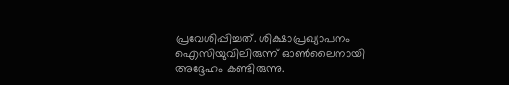പ്രവേശിപ്പിച്ചത്. ശിക്ഷാപ്രഖ്യാപനം ഐസിയുവിലിരുന്ന് ഓണ്‍ലൈനായി അദ്ദേഹം കണ്ടിരുന്നു.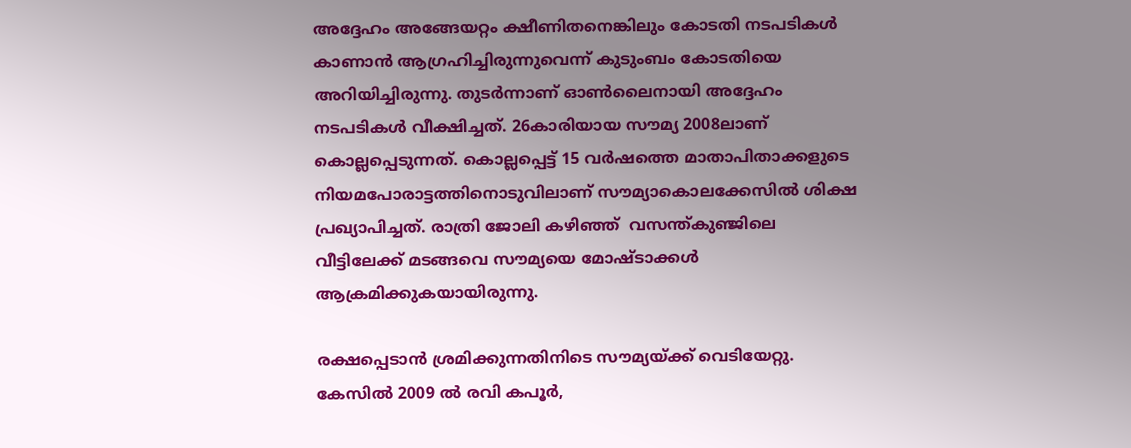അദ്ദേഹം അങ്ങേയറ്റം ക്ഷീണിതനെങ്കിലും കോടതി നടപടികള്‍ കാണാന്‍ ആഗ്രഹിച്ചിരുന്നുവെന്ന് കുടുംബം കോടതിയെ അറിയിച്ചിരുന്നു. തുടര്‍ന്നാണ് ഓണ്‍ലൈനായി അദ്ദേഹം നടപടികള്‍ വീക്ഷിച്ചത്. 26കാരിയായ സൗമ്യ 2008ലാണ് കൊല്ലപ്പെടുന്നത്. കൊല്ലപ്പെട്ട് 15 വര്‍ഷത്തെ മാതാപിതാക്കളുടെ നിയമപോരാട്ടത്തിനൊടുവിലാണ് സൗമ്യാകൊലക്കേസില്‍ ശിക്ഷ പ്രഖ്യാപിച്ചത്. രാത്രി ജോലി കഴിഞ്ഞ്  വസന്ത്കുഞ്ജിലെ വീട്ടിലേക്ക് മടങ്ങവെ സൗമ്യയെ മോഷ്ടാക്കള്‍ ആക്രമിക്കുകയായിരുന്നു.

രക്ഷപ്പെടാന്‍ ശ്രമിക്കുന്നതിനിടെ സൗമ്യയ്ക്ക് വെടിയേറ്റു. കേസില്‍ 2009 ല്‍ രവി കപൂര്‍,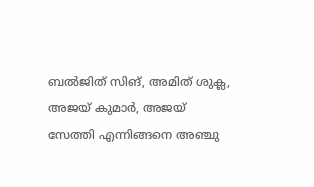ബല്‍ജിത് സിങ്, അമിത് ശുക്ല, അജയ് കുമാര്‍, അജയ് സേത്തി എന്നിങ്ങനെ അഞ്ചു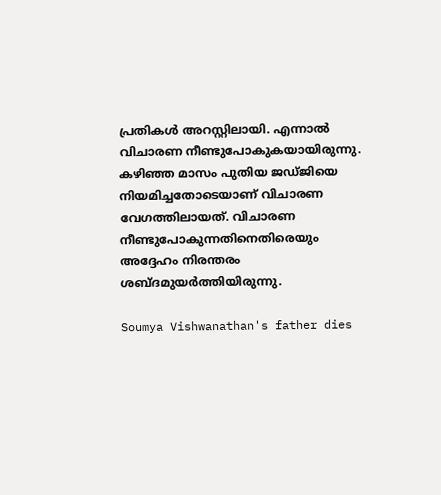പ്രതികള്‍ അറസ്റ്റിലായി. എന്നാല്‍ വിചാരണ നീണ്ടുപോകുകയായിരുന്നു. കഴിഞ്ഞ മാസം പുതിയ ജഡ്ജിയെ നിയമിച്ചതോടെയാണ് വിചാരണ വേഗത്തിലായത്. വിചാരണ നീണ്ടുപോകുന്നതിനെതിരെയും അദ്ദേഹം നിരന്തരം ശബ്ദമുയര്‍ത്തിയിരുന്നു.

Soumya Vishwanathan's father dies